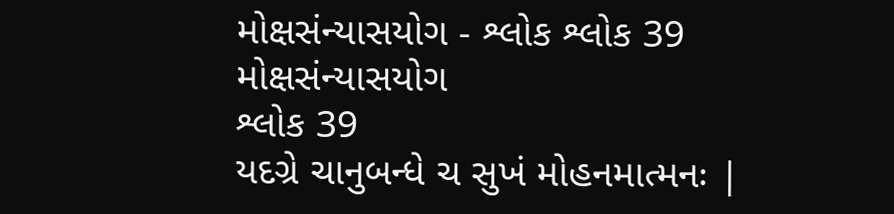મોક્ષસંન્યાસયોગ - શ્લોક શ્લોક 39
મોક્ષસંન્યાસયોગ
શ્લોક 39
યદગ્રે ચાનુબન્ધે ચ સુખં મોહનમાત્મનઃ |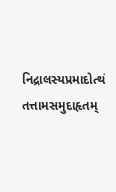નિદ્રાલસ્યપ્રમાદોત્થં તત્તામસમુદાહૃતમ્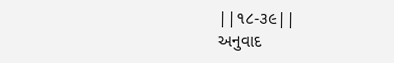||૧૮-૩૯||
અનુવાદ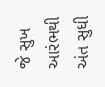જે સુખ આરંભથી અંત સુધી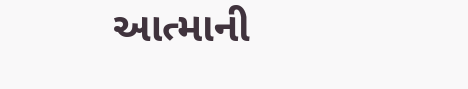આત્માની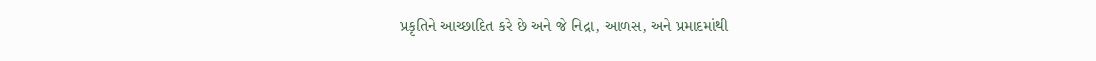પ્રકૃતિને આચ્છાદિત કરે છે અને જે નિદ્રા, આળસ, અને પ્રમાદમાંથી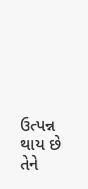ઉત્પન્ન થાય છે તેને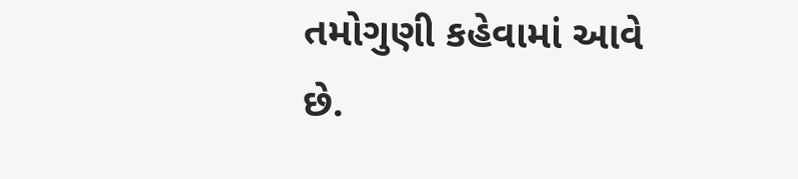તમોગુણી કહેવામાં આવે છે.